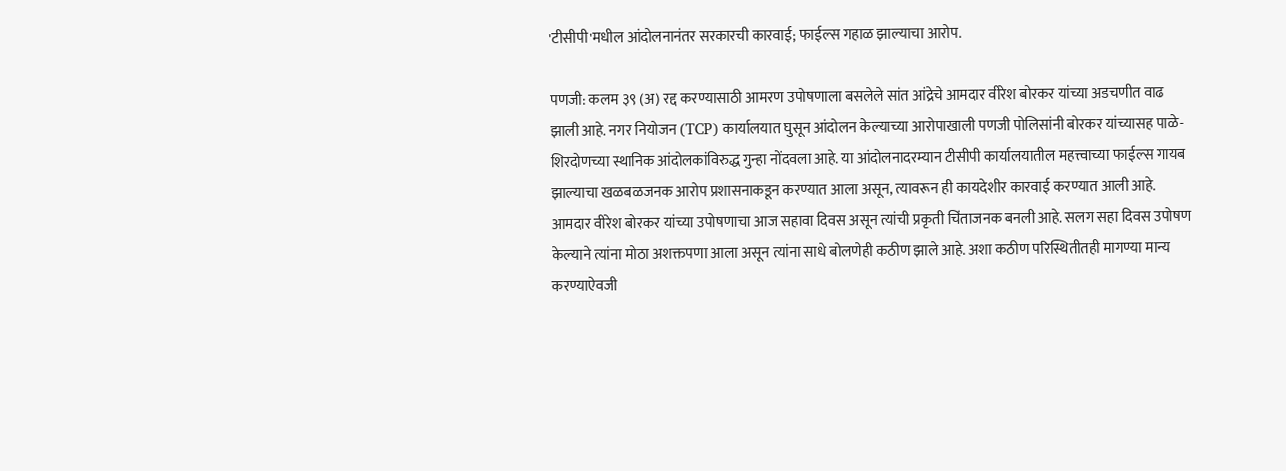'टीसीपी'मधील आंदोलनानंतर सरकारची कारवाई; फाईल्स गहाळ झाल्याचा आरोप.

पणजी: कलम ३९ (अ) रद्द करण्यासाठी आमरण उपोषणाला बसलेले सांत आंद्रेचे आमदार वीरेश बोरकर यांच्या अडचणीत वाढ झाली आहे. नगर नियोजन (TCP) कार्यालयात घुसून आंदोलन केल्याच्या आरोपाखाली पणजी पोलिसांनी बोरकर यांच्यासह पाळे-शिरदोणच्या स्थानिक आंदोलकांविरुद्ध गुन्हा नोंदवला आहे. या आंदोलनादरम्यान टीसीपी कार्यालयातील महत्त्वाच्या फाईल्स गायब झाल्याचा खळबळजनक आरोप प्रशासनाकडून करण्यात आला असून, त्यावरून ही कायदेशीर कारवाई करण्यात आली आहे.
आमदार वीरेश बोरकर यांच्या उपोषणाचा आज सहावा दिवस असून त्यांची प्रकृती चिंताजनक बनली आहे. सलग सहा दिवस उपोषण केल्याने त्यांना मोठा अशक्तपणा आला असून त्यांना साधे बोलणेही कठीण झाले आहे. अशा कठीण परिस्थितीतही मागण्या मान्य करण्याऐवजी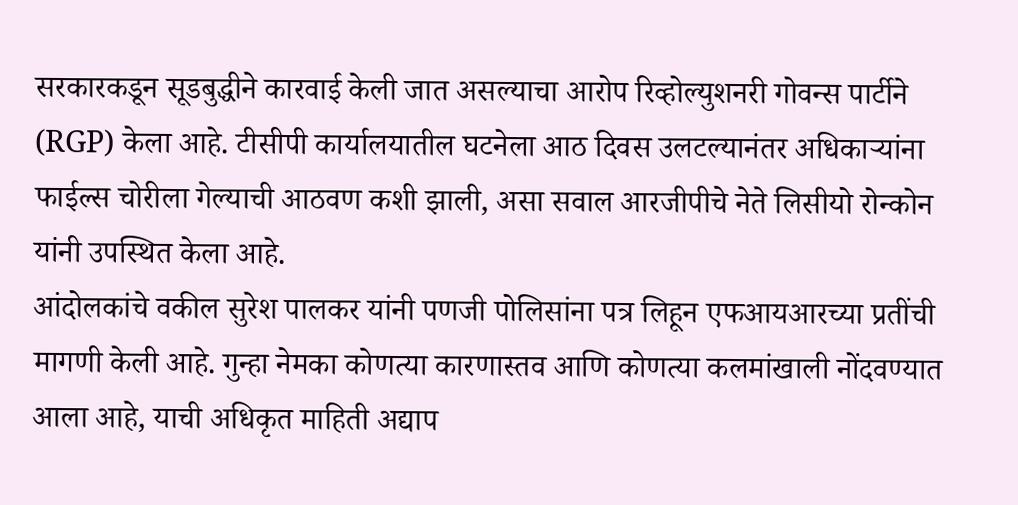सरकारकडून सूडबुद्धीने कारवाई केली जात असल्याचा आरोप रिव्होल्युशनरी गोवन्स पार्टीने (RGP) केला आहे. टीसीपी कार्यालयातील घटनेला आठ दिवस उलटल्यानंतर अधिकाऱ्यांना फाईल्स चोरीला गेल्याची आठवण कशी झाली, असा सवाल आरजीपीचे नेते लिसीयो रोन्कोन यांनी उपस्थित केला आहे.
आंदोलकांचे वकील सुरेश पालकर यांनी पणजी पोलिसांना पत्र लिहून एफआयआरच्या प्रतींची मागणी केली आहे. गुन्हा नेमका कोणत्या कारणास्तव आणि कोणत्या कलमांखाली नोंदवण्यात आला आहे, याची अधिकृत माहिती अद्याप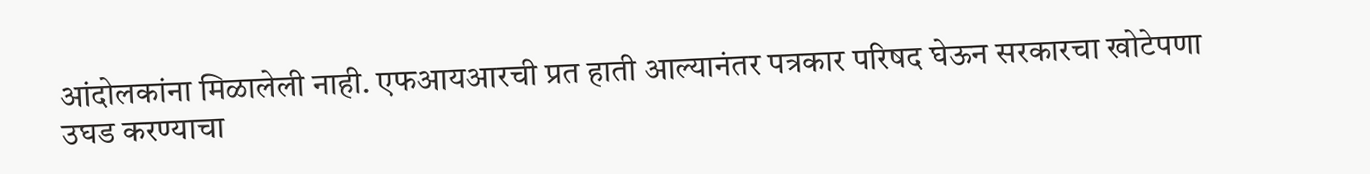आंदोलकांना मिळालेली नाही. एफआयआरची प्रत हाती आल्यानंतर पत्रकार परिषद घेऊन सरकारचा खोटेपणा उघड करण्याचा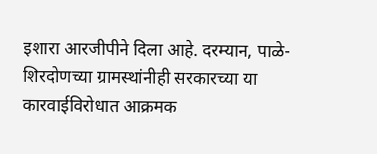इशारा आरजीपीने दिला आहे. दरम्यान, पाळे-शिरदोणच्या ग्रामस्थांनीही सरकारच्या या कारवाईविरोधात आक्रमक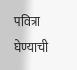पवित्रा घेण्याची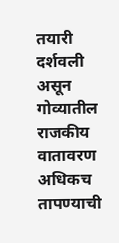तयारी दर्शवली असून गोव्यातील राजकीय वातावरण अधिकच तापण्याची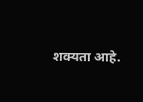शक्यता आहे.